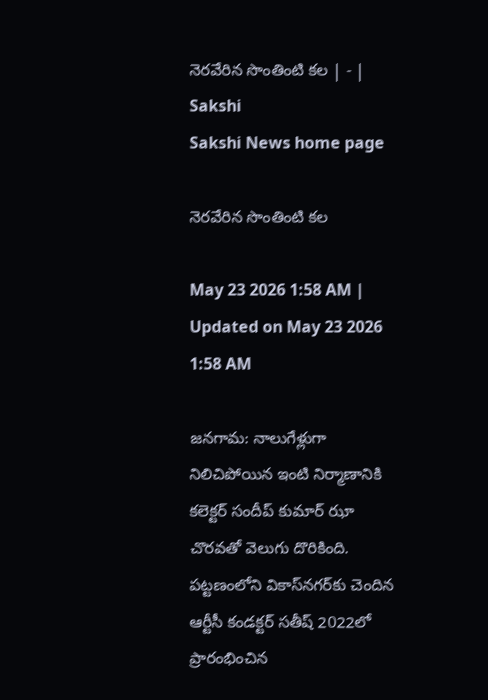నెరవేరిన సొంతింటి కల | - | Sakshi
Sakshi News home page

నెరవేరిన సొంతింటి కల

May 23 2026 1:58 AM | Updated on May 23 2026 1:58 AM

జనగామ: నాలుగేళ్లుగా నిలిచిపోయిన ఇంటి నిర్మాణానికి కలెక్టర్‌ సందీప్‌ కుమార్‌ ఝా చొరవతో వెలుగు దొరికింది. పట్టణంలోని వికాస్‌నగర్‌కు చెందిన ఆర్టీసీ కండక్టర్‌ సతీష్‌ 2022లో ప్రారంభించిన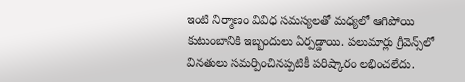ఇంటి నిర్మాణం వివిధ సమస్యలతో మధ్యలో ఆగిపోయి కుటుంబానికి ఇబ్బందులు ఏర్పడ్డాయి. పలుమార్లు గ్రీవెన్స్‌లో వినతులు సమర్పించినప్పటికీ పరిష్కారం లభించలేదు.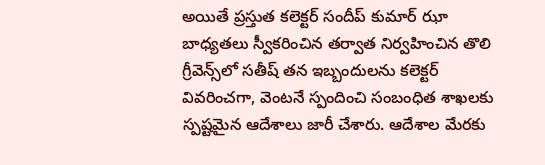అయితే ప్రస్తుత కలెక్టర్‌ సందీప్‌ కుమార్‌ ఝా బాధ్యతలు స్వీకరించిన తర్వాత నిర్వహించిన తొలి గ్రీవెన్స్‌లో సతీష్‌ తన ఇబ్బందులను కలెక్టర్‌ వివరించగా, వెంటనే స్పందించి సంబంధిత శాఖలకు స్పష్టమైన ఆదేశాలు జారీ చేశారు. ఆదేశాల మేరకు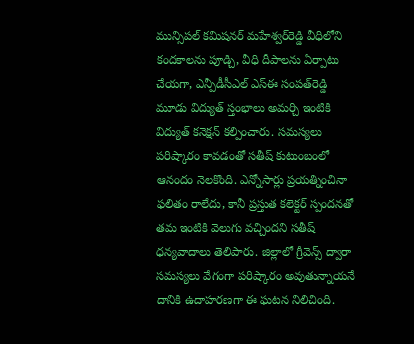మున్సిపల్‌ కమిషనర్‌ మహేశ్వర్‌రెడ్డి వీధిలోని కందకాలను పూడ్చి, వీధి దీపాలను ఏర్పాటు చేయగా, ఎన్పీడీసీఎల్‌ ఎస్‌ఈ సంపత్‌రెడ్డి మూడు విద్యుత్‌ స్తంభాలు అమర్చి ఇంటికి విద్యుత్‌ కనెక్షన్‌ కల్పించారు. సమస్యలు పరిష్కారం కావడంతో సతీష్‌ కుటుంబంలో ఆనందం నెలకొంది. ఎన్నోసార్లు ప్రయత్నించినా ఫలితం రాలేదు, కానీ ప్రస్తుత కలెక్టర్‌ స్పందనతో తమ ఇంటికి వెలుగు వచ్చిందని సతీష్‌ ధన్యవాదాలు తెలిపారు. జిల్లాలో గ్రీవెన్స్‌ ద్వారా సమస్యలు వేగంగా పరిష్కారం అవుతున్నాయనే దానికి ఉదాహరణగా ఈ ఘటన నిలిచింది.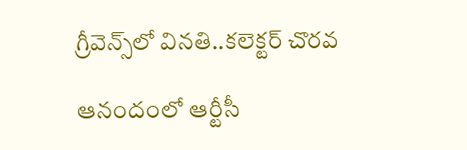గ్రీవెన్స్‌లో వినతి..కలెక్టర్‌ చొరవ

ఆనందంలో ఆర్టీసీ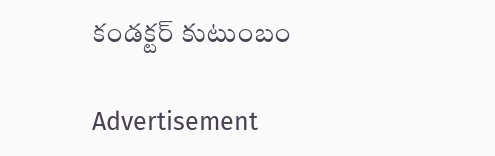కండక్టర్‌ కుటుంబం

Advertisement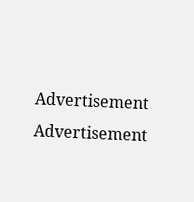Advertisement
Advertisement